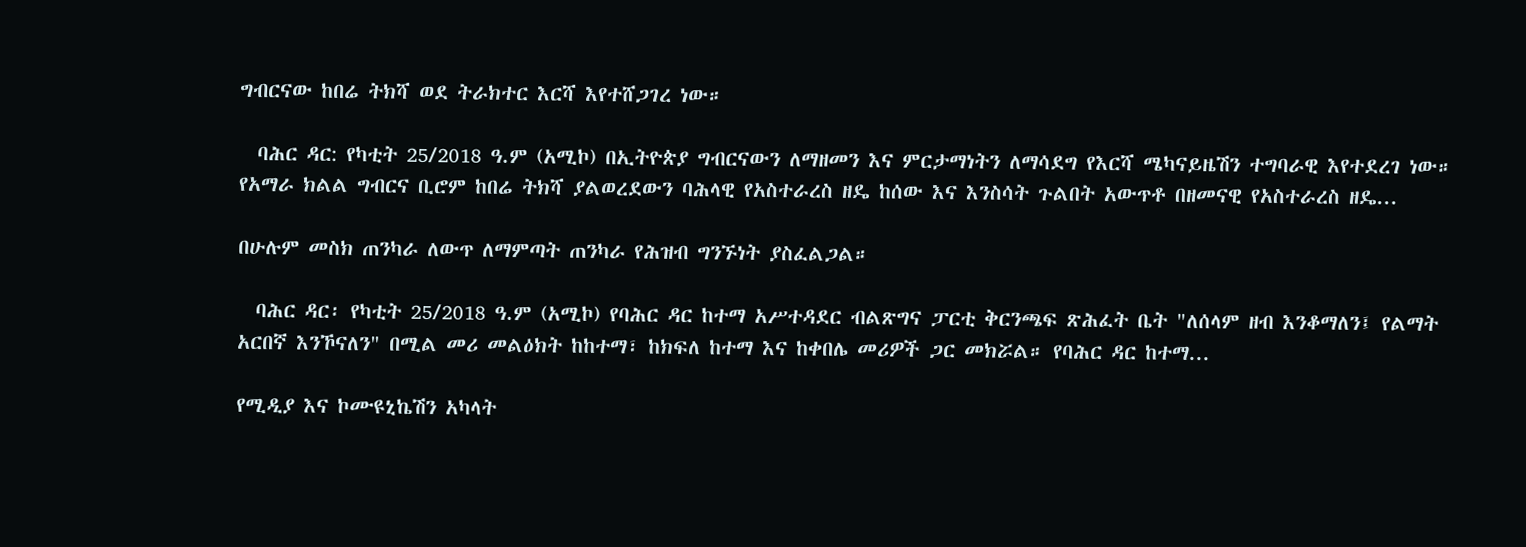ግብርናው ከበሬ ትክሻ ወደ ትራክተር እርሻ እየተሸጋገረ ነው።

  ባሕር ዳር: የካቲት 25/2018 ዓ.ም (አሚኮ) በኢትዮጵያ ግብርናውን ለማዘመን እና ምርታማነትን ለማሳደግ የእርሻ ሜካናይዜሽን ተግባራዊ እየተደረገ ነው። የአማራ ክልል ግብርና ቢሮም ከበሬ ትክሻ ያልወረደውን ባሕላዊ የአስተራረስ ዘዴ ከሰው እና እንስሳት ጉልበት አውጥቶ በዘመናዊ የአስተራረስ ዘዴ...

በሁሉም መስክ ጠንካራ ለውጥ ለማምጣት ጠንካራ የሕዝብ ግንኙነት ያስፈልጋል።

  ባሕር ዳር፡ የካቲት 25/2018 ዓ.ም (አሚኮ) የባሕር ዳር ከተማ አሥተዳደር ብልጽግና ፓርቲ ቅርንጫፍ ጽሕፈት ቤት "ለሰላም ዘብ እንቆማለን፤ የልማት አርበኛ እንኾናለን" በሚል መሪ መልዕክት ከከተማ፣ ከክፍለ ከተማ እና ከቀበሌ መሪዎች ጋር መክሯል። የባሕር ዳር ከተማ...

የሚዲያ እና ኮሙዩኒኬሽን አካላት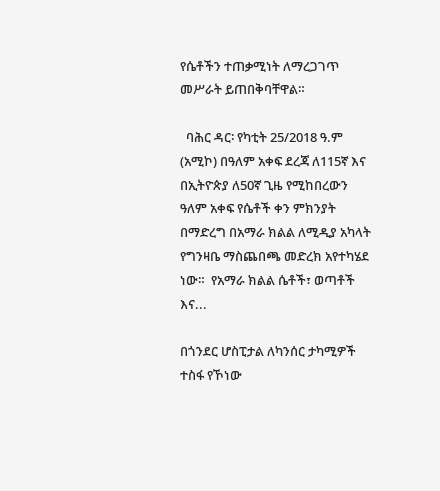የሴቶችን ተጠቃሚነት ለማረጋገጥ መሥራት ይጠበቅባቸዋል።

  ባሕር ዳር፡ የካቲት 25/2018 ዓ.ም (አሚኮ) በዓለም አቀፍ ደረጃ ለ115ኛ እና በኢትዮጵያ ለ50ኛ ጊዜ የሚከበረውን ዓለም አቀፍ የሴቶች ቀን ምክንያት በማድረግ በአማራ ክልል ለሚዲያ አካላት የግንዛቤ ማስጨበጫ መድረክ አየተካሄደ ነው።  የአማራ ክልል ሴቶች፣ ወጣቶች እና...

በጎንደር ሆስፒታል ለካንሰር ታካሚዎች ተስፋ የኾነው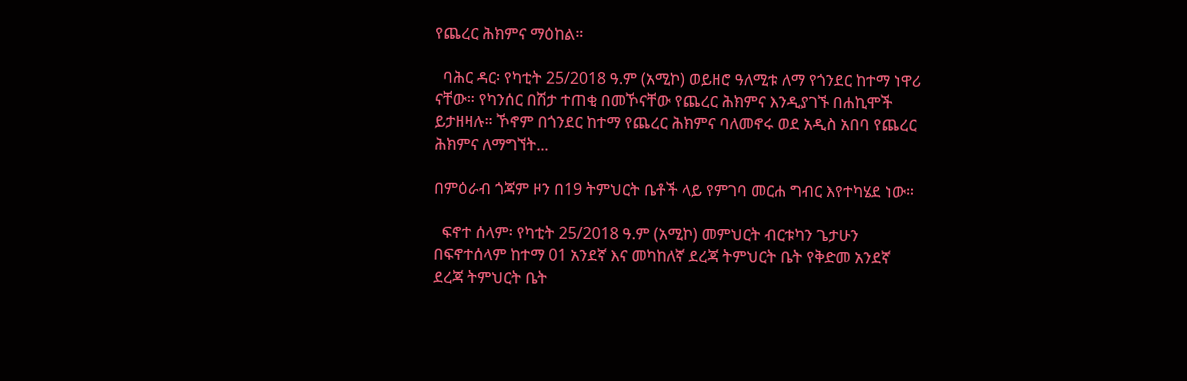የጨረር ሕክምና ማዕከል።

  ባሕር ዳር፡ የካቲት 25/2018 ዓ.ም (አሚኮ) ወይዘሮ ዓለሚቱ ለማ የጎንደር ከተማ ነዋሪ ናቸው። የካንሰር በሽታ ተጠቂ በመኾናቸው የጨረር ሕክምና እንዲያገኙ በሐኪሞች ይታዘዛሉ። ኾኖም በጎንደር ከተማ የጨረር ሕክምና ባለመኖሩ ወደ አዲስ አበባ የጨረር ሕክምና ለማግኘት...

በምዕራብ ጎጃም ዞን በ19 ትምህርት ቤቶች ላይ የምገባ መርሐ ግብር እየተካሄደ ነው።

  ፍኖተ ሰላም፡ የካቲት 25/2018 ዓ.ም (አሚኮ) መምህርት ብርቱካን ጌታሁን በፍኖተሰላም ከተማ 01 አንደኛ እና መካከለኛ ደረጃ ትምህርት ቤት የቅድመ አንደኛ ደረጃ ትምህርት ቤት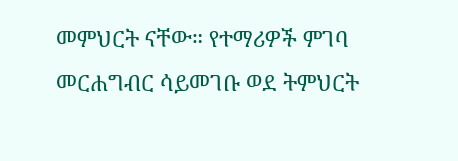መምህርት ናቸው። የተማሪዎች ምገባ መርሐግብር ሳይመገቡ ወደ ትምህርት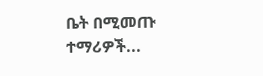ቤት በሚመጡ ተማሪዎች...